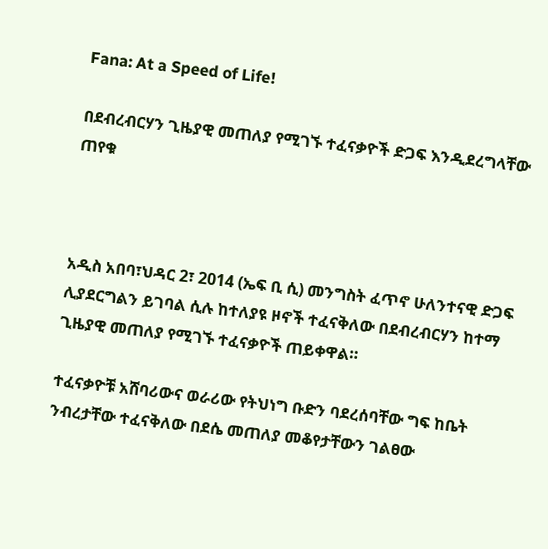Fana: At a Speed of Life!

በደብረብርሃን ጊዜያዊ መጠለያ የሚገኙ ተፈናቃዮች ድጋፍ እንዲደረግላቸው ጠየቁ



አዲስ አበባ፣ህዳር 2፣ 2014 (ኤፍ ቢ ሲ) መንግስት ፈጥኖ ሁለንተናዊ ድጋፍ ሊያደርግልን ይገባል ሲሉ ከተለያዩ ዞኖች ተፈናቅለው በደብረብርሃን ከተማ ጊዜያዊ መጠለያ የሚገኙ ተፈናቃዮች ጠይቀዋል።

ተፈናቃዮቹ አሸባሪውና ወራሪው የትህነግ ቡድን ባደረሰባቸው ግፍ ከቤት ንብረታቸው ተፈናቅለው በደሴ መጠለያ መቆየታቸውን ገልፀው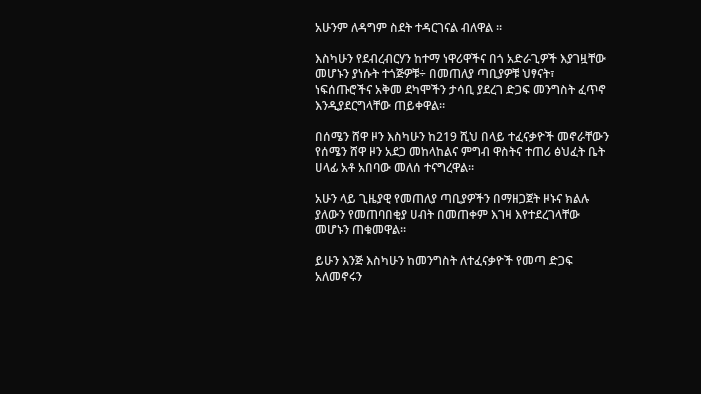አሁንም ለዳግም ስደት ተዳርገናል ብለዋል ።

እስካሁን የደብረብርሃን ከተማ ነዋሪዋችና በጎ አድራጊዎች እያገዟቸው መሆኑን ያነሱት ተጎጅዎቹ÷ በመጠለያ ጣቢያዎቹ ህፃናት፣ ነፍሰጡሮችና አቅመ ደካሞችን ታሳቢ ያደረገ ድጋፍ መንግስት ፈጥኖ እንዲያደርግላቸው ጠይቀዋል።

በሰሜን ሸዋ ዞን እስካሁን ከ219 ሺህ በላይ ተፈናቃዮች መኖራቸውን የሰሜን ሸዋ ዞን አደጋ መከላከልና ምግብ ዋስትና ተጠሪ ፅህፈት ቤት ሀላፊ አቶ አበባው መለሰ ተናግረዋል።

አሁን ላይ ጊዜያዊ የመጠለያ ጣቢያዎችን በማዘጋጀት ዞኑና ክልሉ ያለውን የመጠባበቂያ ሀብት በመጠቀም እገዛ እየተደረገላቸው መሆኑን ጠቁመዋል።

ይሁን እንጅ እስካሁን ከመንግስት ለተፈናቃዮች የመጣ ድጋፍ አለመኖሩን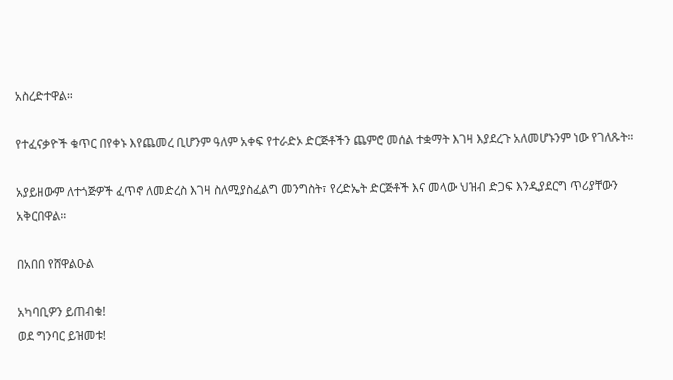አስረድተዋል።

የተፈናቃዮች ቁጥር በየቀኑ እየጨመረ ቢሆንም ዓለም አቀፍ የተራድኦ ድርጅቶችን ጨምሮ መሰል ተቋማት እገዛ እያደረጉ አለመሆኑንም ነው የገለጹት።

አያይዘውም ለተጎጅዎች ፈጥኖ ለመድረስ እገዛ ስለሚያስፈልግ መንግስት፣ የረድኤት ድርጅቶች እና መላው ህዝብ ድጋፍ እንዲያደርግ ጥሪያቸውን አቅርበዋል።

በአበበ የሸዋልዑል

አካባቢዎን ይጠብቁ!
ወደ ግንባር ይዝመቱ!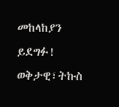መከላከያን ይደግፉ!
ወቅታዊ፣ትኩስ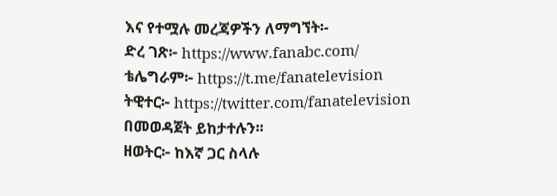እና የተሟሉ መረጃዎችን ለማግኘት፡-
ድረ ገጽ፦ https://www.fanabc.com/
ቴሌግራም፦ https://t.me/fanatelevision
ትዊተር፦ https://twitter.com/fanatelevision በመወዳጀት ይከታተሉን፡፡
ዘወትር፦ ከእኛ ጋር ስላሉ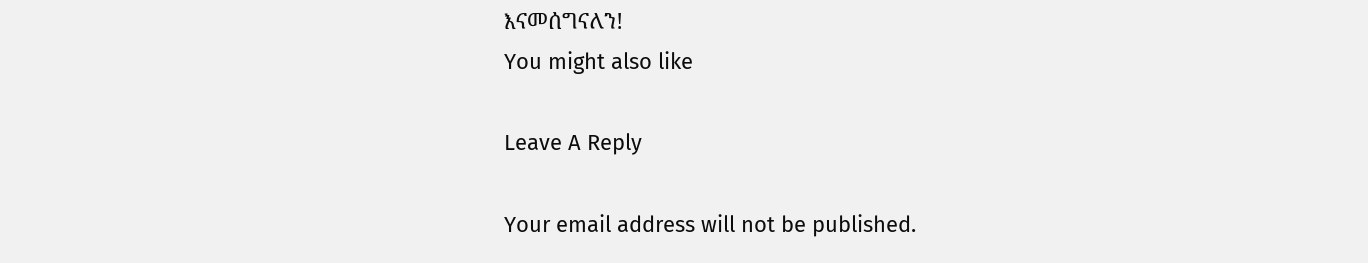እናመሰግናለን!
You might also like

Leave A Reply

Your email address will not be published.